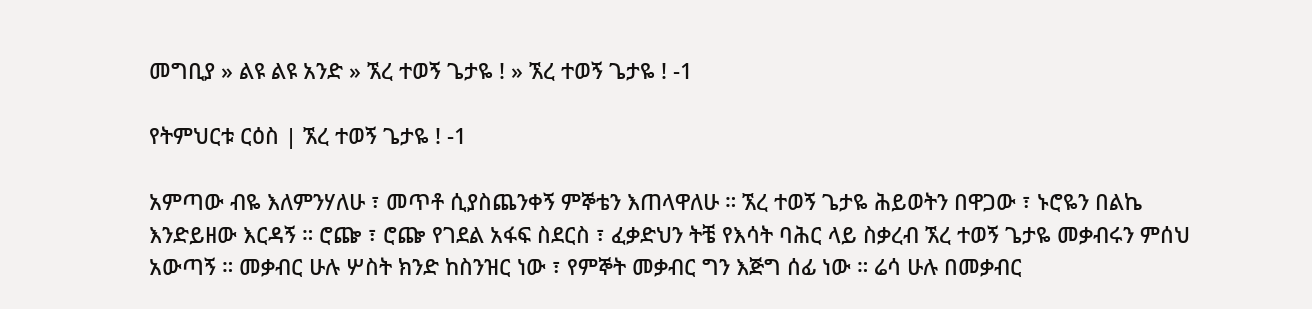መግቢያ » ልዩ ልዩ አንድ » ኧረ ተወኝ ጌታዬ ! » ኧረ ተወኝ ጌታዬ ! -1

የትምህርቱ ርዕስ | ኧረ ተወኝ ጌታዬ ! -1

አምጣው ብዬ እለምንሃለሁ ፣ መጥቶ ሲያስጨንቀኝ ምኞቴን እጠላዋለሁ ። ኧረ ተወኝ ጌታዬ ሕይወትን በዋጋው ፣ ኑሮዬን በልኬ እንድይዘው እርዳኝ ። ሮጬ ፣ ሮጬ የገደል አፋፍ ስደርስ ፣ ፈቃድህን ትቼ የእሳት ባሕር ላይ ስቃረብ ኧረ ተወኝ ጌታዬ መቃብሩን ምሰህ አውጣኝ ። መቃብር ሁሉ ሦስት ክንድ ከስንዝር ነው ፣ የምኞት መቃብር ግን እጅግ ሰፊ ነው ። ሬሳ ሁሉ በመቃብር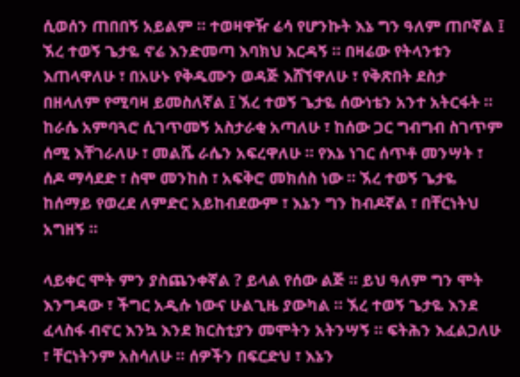ሲወሰን ጠበበኝ አይልም ። ተወዛዋዥ ሬሳ የሆንኩት እኔ ግን ዓለም ጠቦኛል ፤ ኧረ ተወኝ ጌታዬ ኖሬ እንድመጣ እባክህ እርዳኝ ። በዛሬው የትላንቱን እጠላዋለሁ ፣ በአሁኑ የቅዱሙን ወዳጅ እሸኘዋለሁ ፣ የቅጽበት ደስታ በዘላለም የሚባዛ ይመስለኛል ፤ ኧረ ተወኝ ጌታዬ ሰውነቴን አንተ አትርፋት ። ከራሴ አምባጓሮ ሲገጥመኝ አስታራቂ አጣለሁ ፣ ከሰው ጋር ግብግብ ስገጥም ሰሚ እቸገራለሁ ፣ መልሼ ራሴን አፍረዋለሁ ። የእኔ ነገር ሰጥቶ መንሣት ፣ ሰዶ ማሳደድ ፣ ስሞ መንከስ ፣ አፍቅሮ መክሰስ ነው ። ኧረ ተወኝ ጌታዬ ከሰማይ የወረደ ለምድር አይከብደውም ፣ እኔን ግን ከብዶኛል ፣ በቸርነትህ አግዘኝ ።

ላይቀር ሞት ምን ያስጨንቀኛል ? ይላል የሰው ልጅ ። ይህ ዓለም ግን ሞት እንግዳው ፣ ችግር አዲሱ ነውና ሁልጊዜ ያውካል ። ኧረ ተወኝ ጌታዬ እንደ ፈላስፋ ብኖር እንኳ እንደ ክርስቲያን መሞትን አትንሣኝ ። ፍትሕን እፈልጋለሁ ፣ ቸርነትንም አስሳለሁ ። ሰዎችን በፍርድህ ፣ እኔን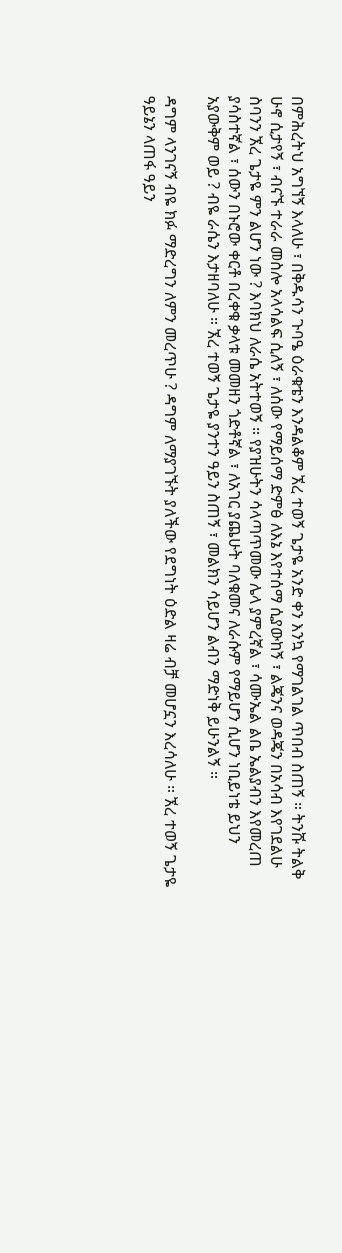በምሕረትህ አግኘኝ እላለሁ ፣ በቅዱሳን ጉባዔ ዕራቁቴን እንዳልቆም ኧረ ተወኝ ጌታዬ አንድ ቀን እንኳ የማገልገል ጥበብ ስጠኝ ። ትንሹ ትልቅ ሁኖ ሲታየኝ ፣ ብናኙ ተራራ መስሎ አላሳልፍ ሲለኝ ፣ ለሰው የማይሰማ ድምፅ ለእኔ እየተሰማ ሲያውከኝ ፣ ልጄንና ወዳጄን በአሳብ እየገደልሁ ስባንን ኧረ ጌታዬ ምን ልሆን ነው ? እባክህ ለራሴ አትተወኝ ። የያዝሁትን ሳላጣጥመው ሌላ ያምረኛል ፣ ሳሙኤል ልቤ ኤልያብን እየመረጠ ያሳስተኛል ፣ ሰውን በኑሮው ቀርቶ በረቀቁ ቃላቱ መመዘን ጎድቶኛል ፣ ለአገር ያጨሁት ባለቁመና ለራሱም የማይሆን ሲሆን ነቢይነቴ ይህን አያውቅም ወይ ? ብዬ ራሴን እታዘባለሁ ። ኧረ ተወኝ ጌታዬ ያንተን ዓይን ስጠኝ ፣ መልክን ሳይሆን ልብን ማድነቅ ይሁንልኝ ።

ዳግም ላንገናኝ ብዬ ክፉ ማድረግን ለምን መረጥሁ ? ዳግም ለማያገኙት ያለችው የደግነት ዕድል ዛሬ ብቻ መሆኗን እረሳለሁ ። ኧረ ተወኝ ጌታዬ ዓይኔን ላጠፋ ዓይን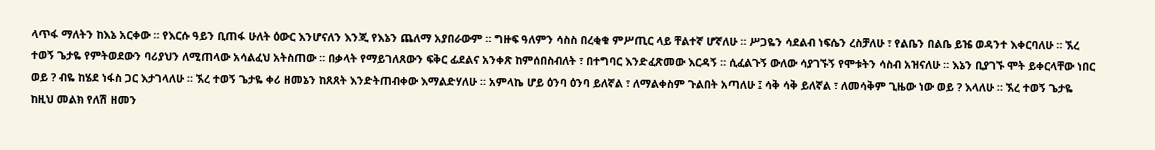ላጥፋ ማለትን ከእኔ አርቀው ። የእርሱ ዓይን ቢጠፋ ሁለት ዕውር እንሆናለን እንጂ የእኔን ጨለማ አያበራውም ። ግዙፍ ዓለምን ሳስስ በረቂቁ ምሥጢር ላይ ቸልተኛ ሆኛለሁ ። ሥጋዬን ሳደልብ ነፍሴን ረስቻለሁ ፣ የልቤን በልቤ ይዤ ወዳንተ እቀርባለሁ ። ኧረ ተወኝ ጌታዬ የምትወደውን ባሪያህን ለሚጠላው አሳልፈህ አትስጠው ። በቃላት የማይገለጸውን ፍቅር ፊደልና አንቀጽ ከምሰበስብለት ፣ በተግባር እንድፈጽመው እርዳኝ ። ሲፈልጉኝ ውለው ሳያገኙኝ የሞቱትን ሳስብ አዝናለሁ ። እኔን ቢያገኙ ሞት ይቀርላቸው ነበር ወይ ? ብዬ ከሄደ ነፋስ ጋር እታገላለሁ ። ኧረ ተወኝ ጌታዬ ቀሪ ዘመኔን ከጸጸት እንድትጠብቀው እማልድሃለሁ ። አምላኬ ሆይ ዕንባ ዕንባ ይለኛል ፣ ለማልቀስም ጉልበት አጣለሁ ፤ ሳቅ ሳቅ ይለኛል ፣ ለመሳቅም ጊዜው ነው ወይ ? እላለሁ ። ኧረ ተወኝ ጌታዬ ከዚህ መልክ የለሽ ዘመን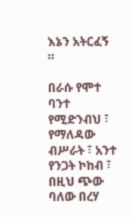እኔን አትርፈኝ ።

በራሱ የሞተ ባንተ የሚድንብህ ፣ የማለዳው ብሥራት ፣ አንተ የንጋት ኮከብ ፣ በዚህ ጭው ባለው በረሃ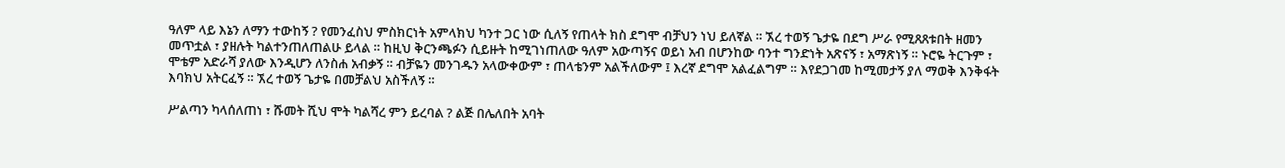ዓለም ላይ እኔን ለማን ተውከኝ ? የመንፈስህ ምስክርነት አምላክህ ካንተ ጋር ነው ሲለኝ የጠላት ክስ ደግሞ ብቻህን ነህ ይለኛል ። ኧረ ተወኝ ጌታዬ በደግ ሥራ የሚጸጸቱበት ዘመን መጥቷል ፣ ያዘሉት ካልተንጠለጠልሁ ይላል ። ከዚህ ቅርንጫፉን ሲይዙት ከሚገነጠለው ዓለም አውጣኝና ወይነ አብ በሆንከው ባንተ ግንድነት አጽናኝ ፣ አማጽነኝ ። ኑሮዬ ትርጉም ፣ ሞቴም አድራሻ ያለው እንዲሆን ለንስሐ አብቃኝ ። ብቻዬን መንገዱን አላውቀውም ፣ ጠላቴንም አልችለውም ፤ እረኛ ደግሞ አልፈልግም ። እየደጋገመ ከሚመታኝ ያለ ማወቅ እንቅፋት እባክህ አትርፈኝ ። ኧረ ተወኝ ጌታዬ በመቻልህ አስችለኝ ።

ሥልጣን ካላሰለጠነ ፣ ሹመት ሺህ ሞት ካልሻረ ምን ይረባል ? ልጅ በሌለበት አባት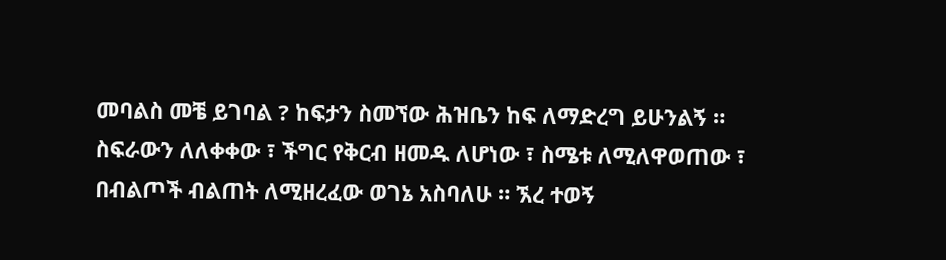መባልስ መቼ ይገባል ? ከፍታን ስመኘው ሕዝቤን ከፍ ለማድረግ ይሁንልኝ ። ስፍራውን ለለቀቀው ፣ ችግር የቅርብ ዘመዱ ለሆነው ፣ ስሜቱ ለሚለዋወጠው ፣ በብልጦች ብልጠት ለሚዘረፈው ወገኔ አስባለሁ ። ኧረ ተወኝ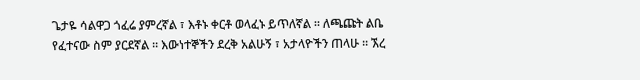ጌታዬ ሳልዋጋ ጎፈሬ ያምረኛል ፣ እቶኑ ቀርቶ ወላፈኑ ይጥለኛል ። ለጫጩት ልቤ የፈተናው ስም ያርደኛል ። እውነተኞችን ደረቅ አልሁኝ ፣ አታላዮችን ጠላሁ ። ኧረ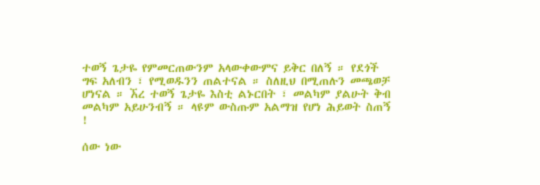ተወኝ ጌታዬ የምመርጠውንም አላውቀውምና ይቅር በለኝ ። የደጎች ግፍ አለብን ፣ የሚወዱንን ጠልተናል ። ስለዚህ በሚጠሉን መጫወቻ ሆነናል ። ኧረ ተወኝ ጌታዬ እስቲ ልኑርበት ፣ መልካም ያልሁት ቅብ መልካም አይሁንብኝ ። ላዩም ውስጡም አልማዝ የሆነ ሕይወት ስጠኝ !

ሰው ነው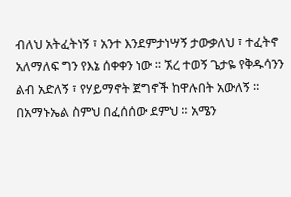ብለህ አትፈትነኝ ፣ አንተ እንደምታነሣኝ ታውቃለህ ፣ ተፈትኖ አለማለፍ ግን የእኔ ሰቀቀን ነው ። ኧረ ተወኝ ጌታዬ የቅዱሳንን ልብ አድለኝ ፣ የሃይማኖት ጀግኖች ከዋሉበት አውለኝ ። በአማኑኤል ስምህ በፈሰሰው ደምህ ። አሜን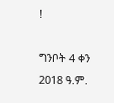!

ግንቦት 4 ቀን 2018 ዓ.ም.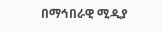በማኅበራዊ ሚዲያ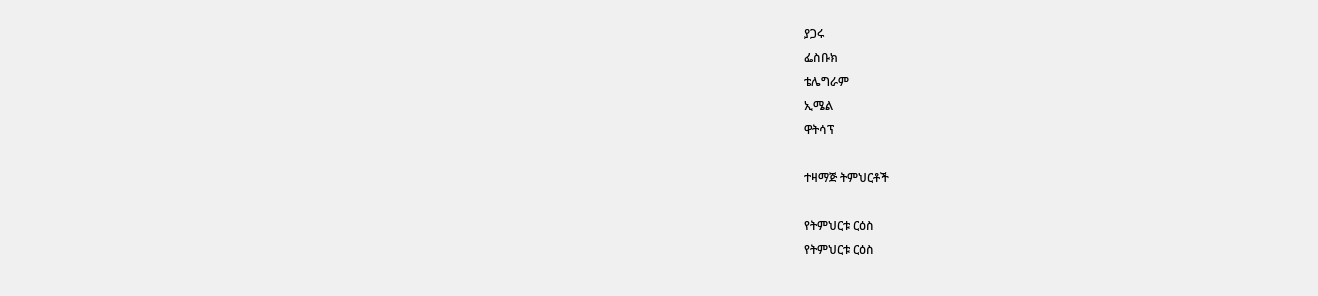ያጋሩ
ፌስቡክ
ቴሌግራም
ኢሜል
ዋትሳፕ

ተዛማጅ ትምህርቶች

የትምህርቱ ርዕስ
የትምህርቱ ርዕስ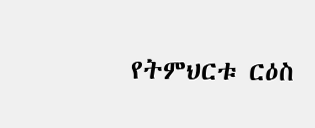የትምህርቱ ርዕስ